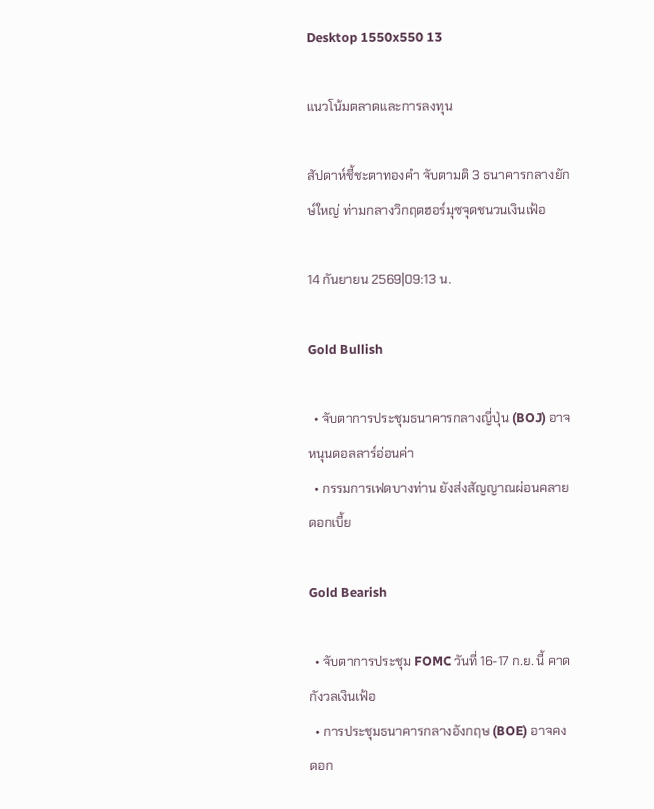Desktop 1550x550 13

แนวโน้มตลาดและการลงทุน

สัปดาห์ชี้ชะตาทองคำ จับตามติ 3 ธนาคารกลางยักษ์ใหญ่ ท่ามกลางวิกฤตฮอร์มุซจุดชนวนเงินเฟ้อ

14 กันยายน 2569|09:13 น.

Gold Bullish

  • จับตาการประชุมธนาคารกลางญี่ปุ่น (BOJ) อาจหนุนดอลลาร์อ่อนค่า
  • กรรมการเฟดบางท่าน ยังส่งสัญญาณผ่อนคลายดอกเบี้ย

Gold Bearish

  • จับตาการประชุม FOMC วันที่ 16-17 ก.ย. นี้ คาดกังวลเงินเฟ้อ
  • การประชุมธนาคารกลางอังกฤษ (BOE) อาจคงดอก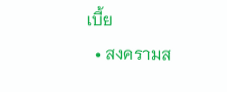เบี้ย
  • สงครามส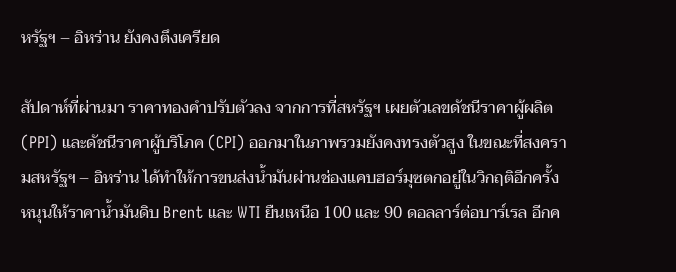หรัฐฯ – อิหร่าน ยังคงตึงเครียด

สัปดาห์ที่ผ่านมา ราคาทองคำปรับตัวลง จากการที่สหรัฐฯ เผยตัวเลขดัชนีราคาผู้ผลิต (PPI) และดัชนีราคาผู้บริโภค (CPI) ออกมาในภาพรวมยังคงทรงตัวสูง ในขณะที่สงครามสหรัฐฯ – อิหร่าน ได้ทำให้การขนส่งน้ำมันผ่านช่องแคบฮอร์มุซตกอยู่ในวิกฤติอีกครั้ง หนุนให้ราคาน้ำมันดิบ Brent และ WTI ยืนเหนือ 100 และ 90 ดอลลาร์ต่อบาร์เรล อีกค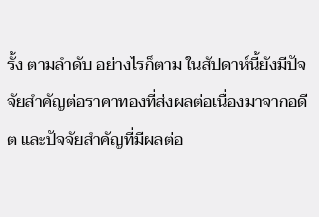รั้ง ตามลำดับ อย่างไรก็ตาม ในสัปดาห์นี้ยังมีปัจจัยสำคัญต่อราคาทองที่ส่งผลต่อเนื่องมาจากอดีต และปัจจัยสำคัญที่มีผลต่อ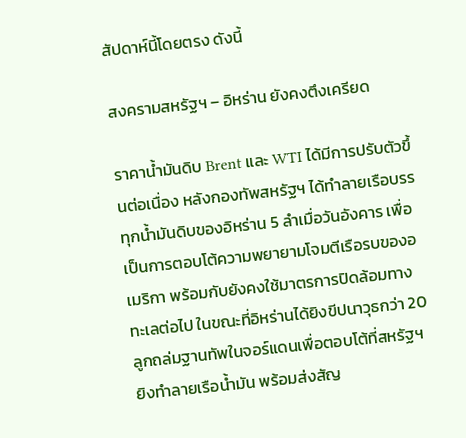สัปดาห์นี้โดยตรง ดังนี้

สงครามสหรัฐฯ – อิหร่าน ยังคงตึงเครียด

ราคาน้ำมันดิบ Brent และ WTI ได้มีการปรับตัวขึ้นต่อเนื่อง หลังกองทัพสหรัฐฯ ได้ทำลายเรือบรรทุกน้ำมันดิบของอิหร่าน 5 ลำเมื่อวันอังคาร เพื่อเป็นการตอบโต้ความพยายามโจมตีเรือรบของอเมริกา พร้อมกับยังคงใช้มาตรการปิดล้อมทางทะเลต่อไป ในขณะที่อิหร่านได้ยิงขีปนาวุธกว่า 20 ลูกถล่มฐานทัพในจอร์แดนเพื่อตอบโต้ที่สหรัฐฯ ยิงทำลายเรือน้ำมัน พร้อมส่งสัญ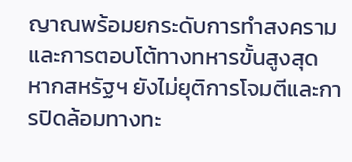ญาณพร้อมยกระดับการทำสงครามและการตอบโต้ทางทหารขั้นสูงสุด หากสหรัฐฯ ยังไม่ยุติการโจมตีและการปิดล้อมทางทะ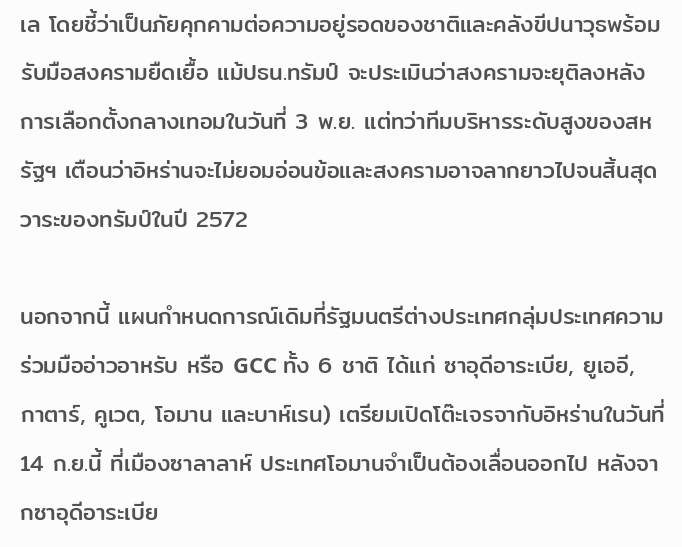เล โดยชี้ว่าเป็นภัยคุกคามต่อความอยู่รอดของชาติและคลังขีปนาวุธพร้อมรับมือสงครามยืดเยื้อ แม้ปธน.ทรัมป์ จะประเมินว่าสงครามจะยุติลงหลังการเลือกตั้งกลางเทอมในวันที่ 3 พ.ย. แต่ทว่าทีมบริหารระดับสูงของสหรัฐฯ เตือนว่าอิหร่านจะไม่ยอมอ่อนข้อและสงครามอาจลากยาวไปจนสิ้นสุดวาระของทรัมป์ในปี 2572

นอกจากนี้ แผนกำหนดการณ์เดิมที่รัฐมนตรีต่างประเทศกลุ่มประเทศความร่วมมืออ่าวอาหรับ หรือ GCC ทั้ง 6 ชาติ ได้แก่ ซาอุดีอาระเบีย, ยูเออี, กาตาร์, คูเวต, โอมาน และบาห์เรน) เตรียมเปิดโต๊ะเจรจากับอิหร่านในวันที่ 14 ก.ย.นี้ ที่เมืองซาลาลาห์ ประเทศโอมานจำเป็นต้องเลื่อนออกไป หลังจากซาอุดีอาระเบีย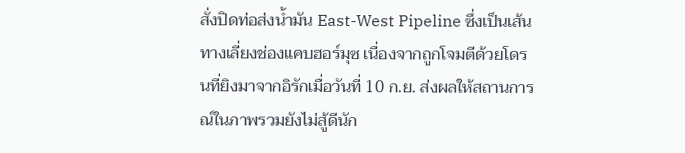สั่งปิดท่อส่งน้ำมัน East-West Pipeline ซึ่งเป็นเส้นทางเลี่ยงช่องแคบฮอร์มุซ เนื่องจากถูกโจมตีด้วยโดรนที่ยิงมาจากอิรักเมื่อวันที่ 10 ก.ย. ส่งผลให้สถานการณ์ในภาพรวมยังไม่สู้ดีนัก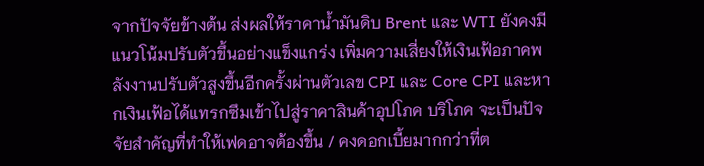จากปัจจัยข้างต้น ส่งผลให้ราคาน้ำมันดิบ Brent และ WTI ยังคงมีแนวโน้มปรับตัวขึ้นอย่างแข็งแกร่ง เพิ่มความเสี่ยงให้เงินเฟ้อภาคพลังงานปรับตัวสูงขึ้นอีกครั้งผ่านตัวเลข CPI และ Core CPI และหากเงินเฟ้อได้แทรกซึมเข้าไปสู่ราคาสินค้าอุปโภค บริโภค จะเป็นปัจจัยสำคัญที่ทำให้เฟดอาจต้องขึ้น / คงดอกเบี้ยมากกว่าที่ต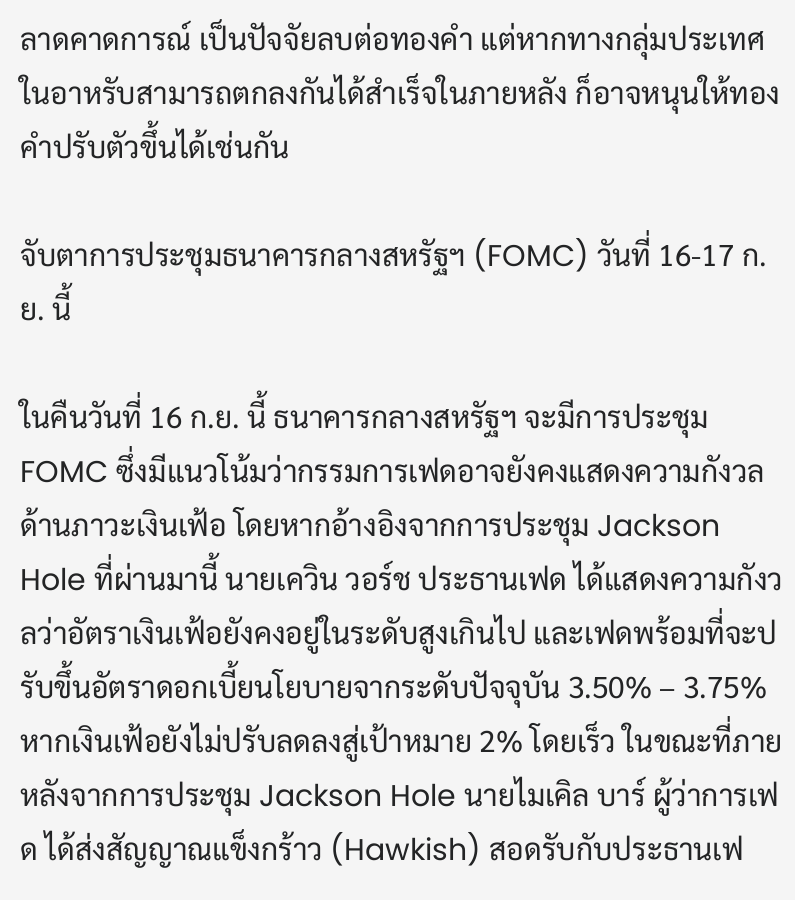ลาดคาดการณ์ เป็นปัจจัยลบต่อทองคำ แต่หากทางกลุ่มประเทศในอาหรับสามารถตกลงกันได้สำเร็จในภายหลัง ก็อาจหนุนให้ทองคำปรับตัวขึ้นได้เช่นกัน

จับตาการประชุมธนาคารกลางสหรัฐฯ (FOMC) วันที่ 16-17 ก.ย. นี้

ในคืนวันที่ 16 ก.ย. นี้ ธนาคารกลางสหรัฐฯ จะมีการประชุม FOMC ซึ่งมีแนวโน้มว่ากรรมการเฟดอาจยังคงแสดงความกังวลด้านภาวะเงินเฟ้อ โดยหากอ้างอิงจากการประชุม Jackson Hole ที่ผ่านมานี้ นายเควิน วอร์ช ประธานเฟด ได้แสดงความกังวลว่าอัตราเงินเฟ้อยังคงอยู่ในระดับสูงเกินไป และเฟดพร้อมที่จะปรับขึ้นอัตราดอกเบี้ยนโยบายจากระดับปัจจุบัน 3.50% – 3.75% หากเงินเฟ้อยังไม่ปรับลดลงสู่เป้าหมาย 2% โดยเร็ว ในขณะที่ภายหลังจากการประชุม Jackson Hole นายไมเคิล บาร์ ผู้ว่าการเฟด ได้ส่งสัญญาณแข็งกร้าว (Hawkish) สอดรับกับประธานเฟ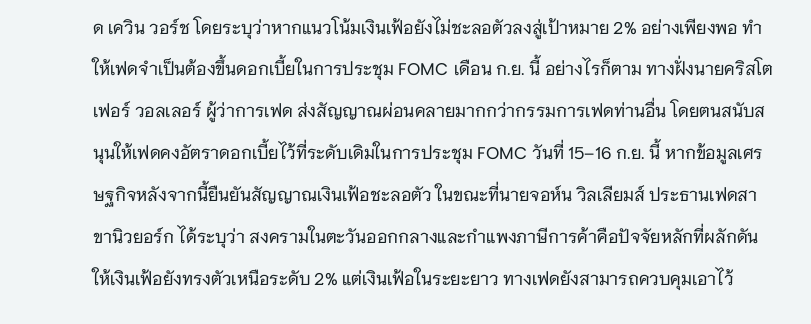ด เควิน วอร์ช โดยระบุว่าหากแนวโน้มเงินเฟ้อยังไม่ชะลอตัวลงสู่เป้าหมาย 2% อย่างเพียงพอ ทำให้เฟดจำเป็นต้องขึ้นดอกเบี้ยในการประชุม FOMC เดือน ก.ย. นี้ อย่างไรก็ตาม ทางฝั่งนายคริสโตเฟอร์ วอลเลอร์ ผู้ว่าการเฟด ส่งสัญญาณผ่อนคลายมากกว่ากรรมการเฟดท่านอื่น โดยตนสนับสนุนให้เฟดคงอัตราดอกเบี้ยไว้ที่ระดับเดิมในการประชุม FOMC วันที่ 15–16 ก.ย. นี้ หากข้อมูลเศรษฐกิจหลังจากนี้ยืนยันสัญญาณเงินเฟ้อชะลอตัว ในขณะที่นายจอห์น วิลเลียมส์ ประธานเฟดสาขานิวยอร์ก ได้ระบุว่า สงครามในตะวันออกกลางและกำแพงภาษีการค้าคือปัจจัยหลักที่ผลักดันให้เงินเฟ้อยังทรงตัวเหนือระดับ 2% แต่เงินเฟ้อในระยะยาว ทางเฟดยังสามารถควบคุมเอาไว้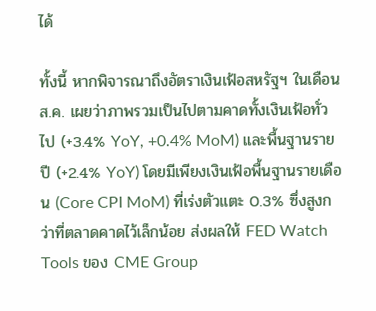ได้

ทั้งนี้ หากพิจารณาถึงอัตราเงินเฟ้อสหรัฐฯ ในเดือน ส.ค. เผยว่าภาพรวมเป็นไปตามคาดทั้งเงินเฟ้อทั่วไป (+3.4% YoY, +0.4% MoM) และพื้นฐานรายปี (+2.4% YoY) โดยมีเพียงเงินเฟ้อพื้นฐานรายเดือน (Core CPI MoM) ที่เร่งตัวแตะ 0.3% ซึ่งสูงกว่าที่ตลาดคาดไว้เล็กน้อย ส่งผลให้ FED Watch Tools ของ CME Group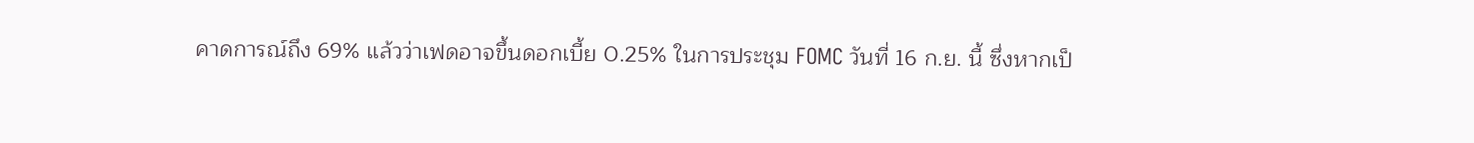คาดการณ์ถึง 69% แล้วว่าเฟดอาจขึ้นดอกเบี้ย 0.25% ในการประชุม FOMC วันที่ 16 ก.ย. นี้ ซึ่งหากเป็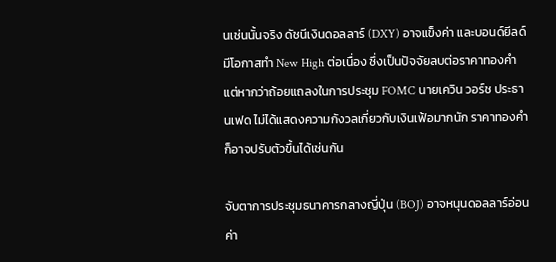นเช่นนั้นจริง ดัชนีเงินดอลลาร์ (DXY) อาจแข็งค่า และบอนด์ยีลด์มีโอกาสทำ New High ต่อเนื่อง ซึ่งเป็นปัจจัยลบต่อราคาทองคำ แต่หากว่าถ้อยแถลงในการประชุม FOMC นายเควิน วอร์ช ประธานเฟด ไม่ได้แสดงความกังวลเกี่ยวกับเงินเฟ้อมากนัก ราคาทองคำก็อาจปรับตัวขึ้นได้เช่นกัน

จับตาการประชุมธนาคารกลางญี่ปุ่น (BOJ) อาจหนุนดอลลาร์อ่อนค่า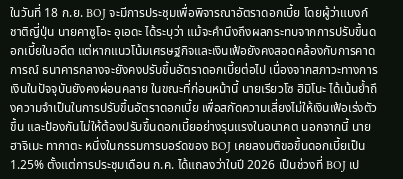ในวันที่ 18 ก.ย. BOJ จะมีการประชุมเพื่อพิจารณาอัตราดอกเบี้ย โดยผู้ว่าแบงก์ชาติญี่ปุ่น นายคาซูโอะ อุเอดะ ได้ระบุว่า แม้จะคำนึงถึงผลกระทบจากการปรับขึ้นดอกเบี้ยในอดีต แต่หากแนวโน้มเศรษฐกิจและเงินเฟ้อยังคงสอดคล้องกับการคาดการณ์ ธนาคารกลางจะยังคงปรับขึ้นอัตราดอกเบี้ยต่อไป เนื่องจากสภาวะทางการเงินในปัจจุบันยังคงผ่อนคลาย ในขณะที่ก่อนหน้านี้ นายเรียวโซ ฮิมิโนะ ได้เน้นย้ำถึงความจำเป็นในการปรับขึ้นอัตราดอกเบี้ย เพื่อสกัดความเสี่ยงไม่ให้เงินเฟ้อเร่งตัวขึ้น และป้องกันไม่ให้ต้องปรับขึ้นดอกเบี้ยอย่างรุนแรงในอนาคต นอกจากนี้ นายฮาจิเมะ ทากาตะ หนึ่งในกรรมการบอร์ดของ BOJ เคยลงมติขอขึ้นดอกเบี้ยเป็น 1.25% ตั้งแต่การประชุมเดือน ก.ค. ได้แถลงว่าในปี 2026 เป็นช่วงที่ BOJ เป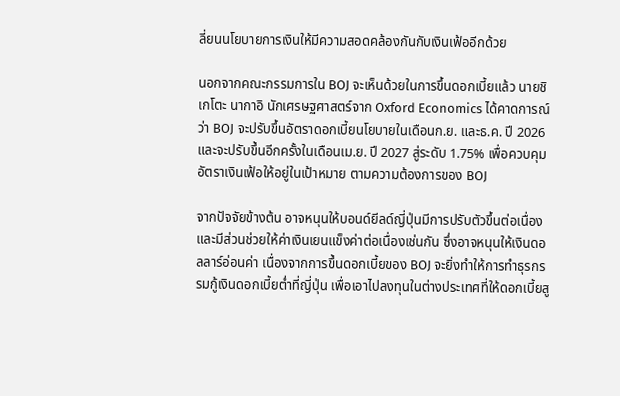ลี่ยนนโยบายการเงินให้มีความสอดคล้องกันกับเงินเฟ้ออีกด้วย

นอกจากคณะกรรมการใน BOJ จะเห็นด้วยในการขึ้นดอกเบี้ยแล้ว นายชิเกโตะ นากาอิ นักเศรษฐศาสตร์จาก Oxford Economics ได้คาดการณ์ว่า BOJ จะปรับขึ้นอัตราดอกเบี้ยนโยบายในเดือนก.ย. และธ.ค. ปี 2026 และจะปรับขึ้นอีกครั้งในเดือนเม.ย. ปี 2027 สู่ระดับ 1.75% เพื่อควบคุมอัตราเงินเฟ้อให้อยู่ในเป้าหมาย ตามความต้องการของ BOJ

จากปัจจัยข้างต้น อาจหนุนให้บอนด์ยีลด์ญี่ปุ่นมีการปรับตัวขึ้นต่อเนื่อง และมีส่วนช่วยให้ค่าเงินเยนแข็งค่าต่อเนื่องเช่นกัน ซึ่งอาจหนุนให้เงินดอลลาร์อ่อนค่า เนื่องจากการขึ้นดอกเบี้ยของ BOJ จะยิ่งทำให้การทำธุรกรรมกู้เงินดอกเบี้ยต่ำที่ญี่ปุ่น เพื่อเอาไปลงทุนในต่างประเทศที่ให้ดอกเบี้ยสู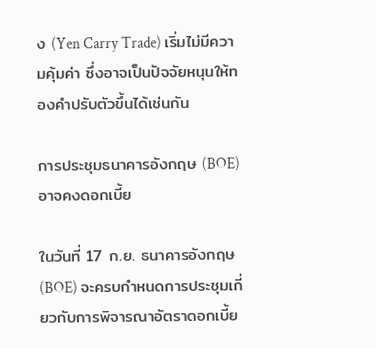ง (Yen Carry Trade) เริ่มไม่มีความคุ้มค่า ซึ่งอาจเป็นปัจจัยหนุนให้ทองคำปรับตัวขึ้นได้เช่นกัน

การประชุมธนาคารอังกฤษ (BOE) อาจคงดอกเบี้ย

ในวันที่ 17 ก.ย. ธนาคารอังกฤษ (BOE) จะครบกำหนดการประชุมเกี่ยวกับการพิจารณาอัตราดอกเบี้ย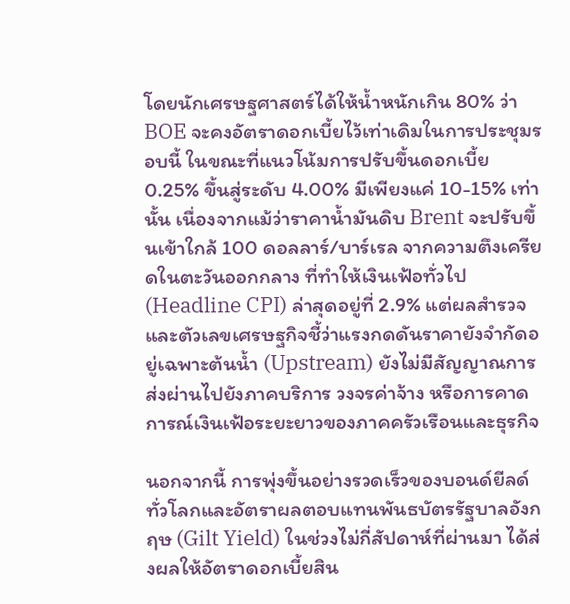โดยนักเศรษฐศาสตร์ได้ให้น้ำหนักเกิน 80% ว่า BOE จะคงอัตราดอกเบี้ยไว้เท่าเดิมในการประชุมรอบนี้ ในขณะที่แนวโน้มการปรับขึ้นดอกเบี้ย 0.25% ขึ้นสู่ระดับ 4.00% มีเพียงแค่ 10-15% เท่านั้น เนื่องจากแม้ว่าราคาน้ำมันดิบ Brent จะปรับขึ้นเข้าใกล้ 100 ดอลลาร์/บาร์เรล จากความตึงเครียดในตะวันออกกลาง ที่ทำให้เงินเฟ้อทั่วไป (Headline CPI) ล่าสุดอยู่ที่ 2.9% แต่ผลสำรวจและตัวเลขเศรษฐกิจชี้ว่าแรงกดดันราคายังจำกัดอยู่เฉพาะต้นน้ำ (Upstream) ยังไม่มีสัญญาณการส่งผ่านไปยังภาคบริการ วงจรค่าจ้าง หรือการคาดการณ์เงินเฟ้อระยะยาวของภาคครัวเรือนและธุรกิจ

นอกจากนี้ การพุ่งขึ้นอย่างรวดเร็วของบอนด์ยีลด์ทั่วโลกและอัตราผลตอบแทนพันธบัตรรัฐบาลอังกฤษ (Gilt Yield) ในช่วงไม่กี่สัปดาห์ที่ผ่านมา ได้ส่งผลให้อัตราดอกเบี้ยสิน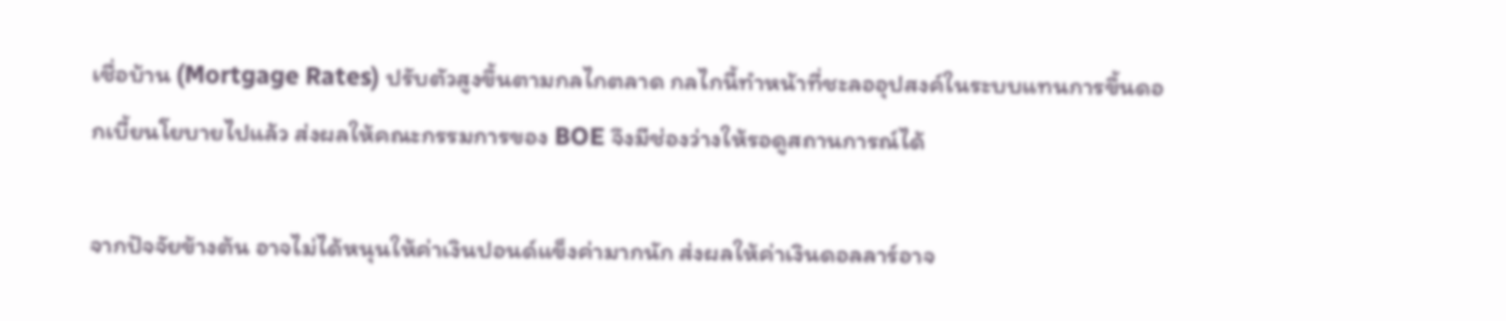เชื่อบ้าน (Mortgage Rates) ปรับตัวสูงขึ้นตามกลไกตลาด กลไกนี้ทำหน้าที่ชะลออุปสงค์ในระบบแทนการขึ้นดอกเบี้ยนโยบายไปแล้ว ส่งผลให้คณะกรรมการของ BOE จึงมีช่องว่างให้รอดูสถานการณ์ได้

จากปัจจัยข้างต้น อาจไม่ได้หนุนให้ค่าเงินปอนด์แข็งค่ามากนัก ส่งผลให้ค่าเงินดอลลาร์อาจ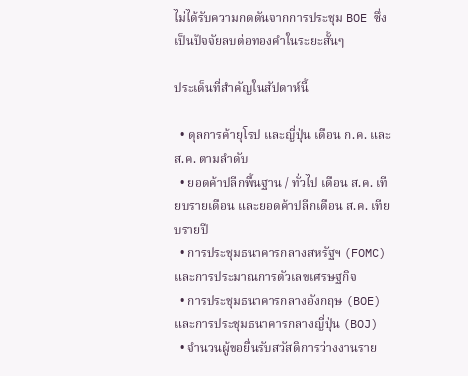ไม่ได้รับความกดดันจากการประชุม BOE ซึ่งเป็นปัจจัยลบต่อทองคำในระยะสั้นๆ

ประเด็นที่สำคัญในสัปดาห์นี้

  • ดุลการค้ายุโรป และญี่ปุ่น เดือน ก.ค. และ ส.ค. ตามลำดับ
  • ยอดค้าปลีกพื้นฐาน / ทั่วไป เดือน ส.ค. เทียบรายเดือน และยอดค้าปลีกเดือน ส.ค. เทียบรายปี
  • การประชุมธนาคารกลางสหรัฐฯ (FOMC) และการประมาณการตัวเลขเศรษฐกิจ
  • การประชุมธนาคารกลางอังกฤษ (BOE) และการประชุมธนาคารกลางญี่ปุ่น (BOJ)
  • จำนวนผู้ขอยื่นรับสวัสดิการว่างงานราย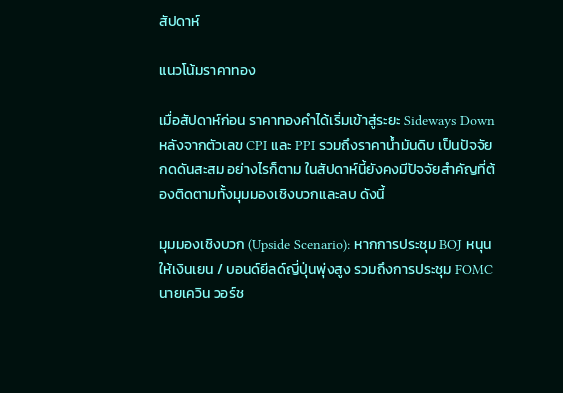สัปดาห์

แนวโน้มราคาทอง

เมื่อสัปดาห์ก่อน ราคาทองคำได้เริ่มเข้าสู่ระยะ Sideways Down หลังจากตัวเลข CPI และ PPI รวมถึงราคาน้ำมันดิบ เป็นปัจจัยกดดันสะสม อย่างไรก็ตาม ในสัปดาห์นี้ยังคงมีปัจจัยสำคัญที่ต้องติดตามทั้งมุมมองเชิงบวกและลบ ดังนี้

มุมมองเชิงบวก (Upside Scenario): หากการประชุม BOJ หนุนให้เงินเยน / บอนด์ยีลด์ญี่ปุ่นพุ่งสูง รวมถึงการประชุม FOMC นายเควิน วอร์ช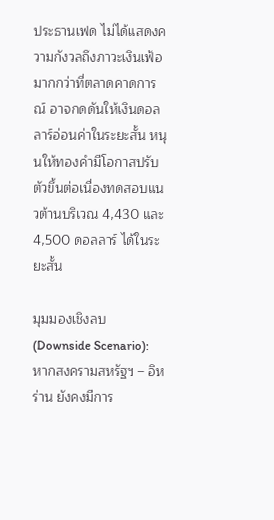ประธานเฟด ไม่ได้แสดงความกังวลถึงภาวะเงินเฟ้อมากกว่าที่ตลาดคาดการณ์ อาจกดดันให้เงินดอลลาร์อ่อนค่าในระยะสั้น หนุนให้ทองคำมีโอกาสปรับตัวขึ้นต่อเนื่องทดสอบแนวต้านบริเวณ 4,430 และ 4,500 ดอลลาร์ ได้ในระยะสั้น

มุมมองเชิงลบ (Downside Scenario): หากสงครามสหรัฐฯ – อิหร่าน ยังคงมีการ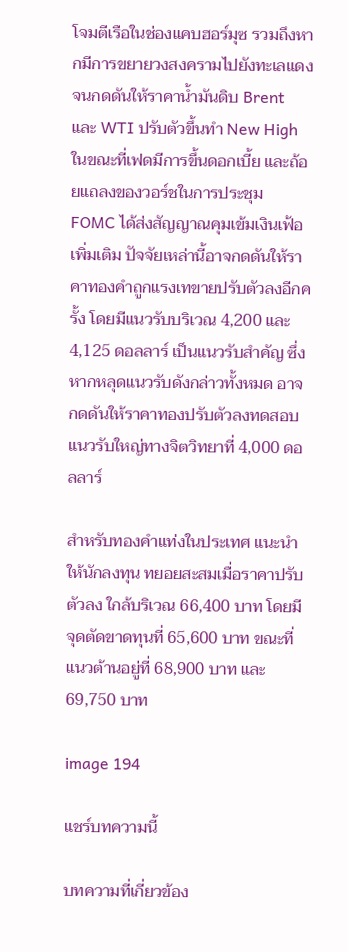โจมตีเรือในช่องแคบฮอร์มุซ รวมถึงหากมีการขยายวงสงครามไปยังทะเลแดง จนกดดันให้ราคาน้ำมันดิบ Brent และ WTI ปรับตัวขึ้นทำ New High ในขณะที่เฟดมีการขึ้นดอกเบี้ย และถ้อยแถลงของวอร์ชในการประชุม FOMC ได้ส่งสัญญาณคุมเข้มเงินเฟ้อเพิ่มเติม ปัจจัยเหล่านี้อาจกดดันให้ราคาทองคำถูกแรงเทขายปรับตัวลงอีกครั้ง โดยมีแนวรับบริเวณ 4,200 และ 4,125 ดอลลาร์ เป็นแนวรับสำคัญ ซึ่งหากหลุดแนวรับดังกล่าวทั้งหมด อาจกดดันให้ราคาทองปรับตัวลงทดสอบแนวรับใหญ่ทางจิตวิทยาที่ 4,000 ดอลลาร์

สำหรับทองคำแท่งในประเทศ แนะนำให้นักลงทุน ทยอยสะสมเมื่อราคาปรับตัวลง ใกล้บริเวณ 66,400 บาท โดยมีจุดตัดขาดทุนที่ 65,600 บาท ขณะที่แนวต้านอยู่ที่ 68,900 บาท และ 69,750 บาท

image 194

แชร์บทความนี้

บทความที่เกี่ยวข้อง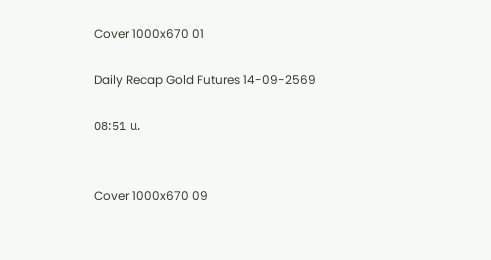Cover 1000x670 01

Daily Recap Gold Futures 14-09-2569

08:51 น.


Cover 1000x670 09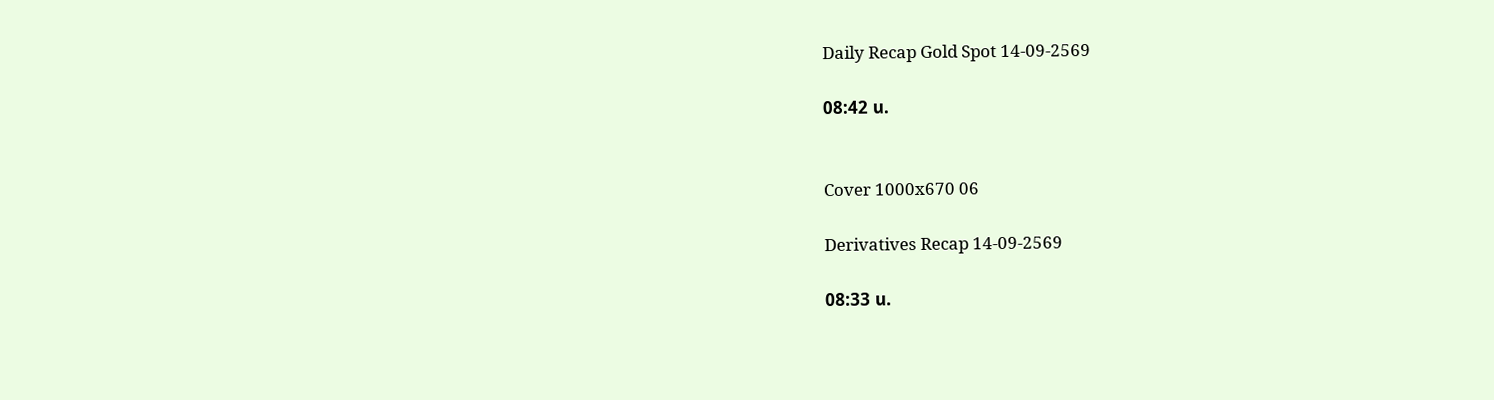Daily Recap Gold Spot 14-09-2569

08:42 น.


Cover 1000x670 06

Derivatives Recap 14-09-2569

08:33 น.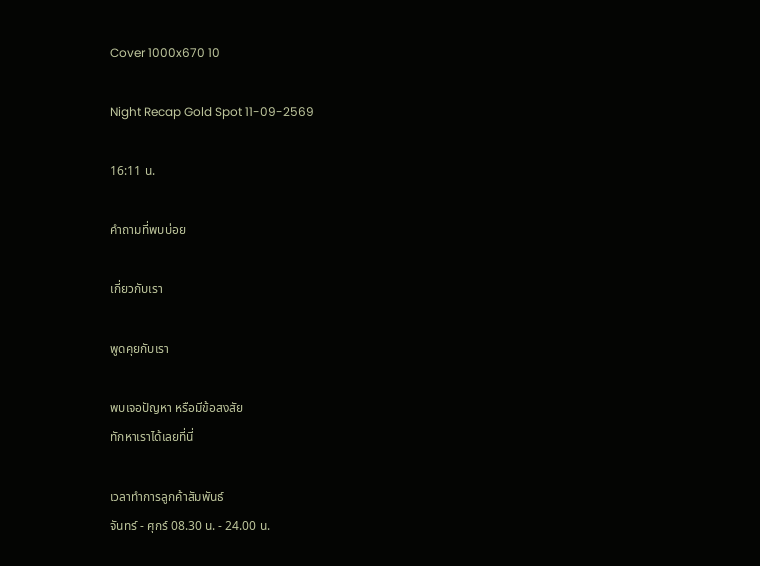Cover 1000x670 10

Night Recap Gold Spot 11-09-2569

16:11 น.

คำถามที่พบบ่อย

เกี่ยวกับเรา

พูดคุยกับเรา

พบเจอปัญหา หรือมีข้อสงสัย
ทักหาเราได้เลยที่นี่

เวลาทำการลูกค้าสัมพันธ์
จันทร์ - ศุกร์ 08.30 น. - 24.00 น.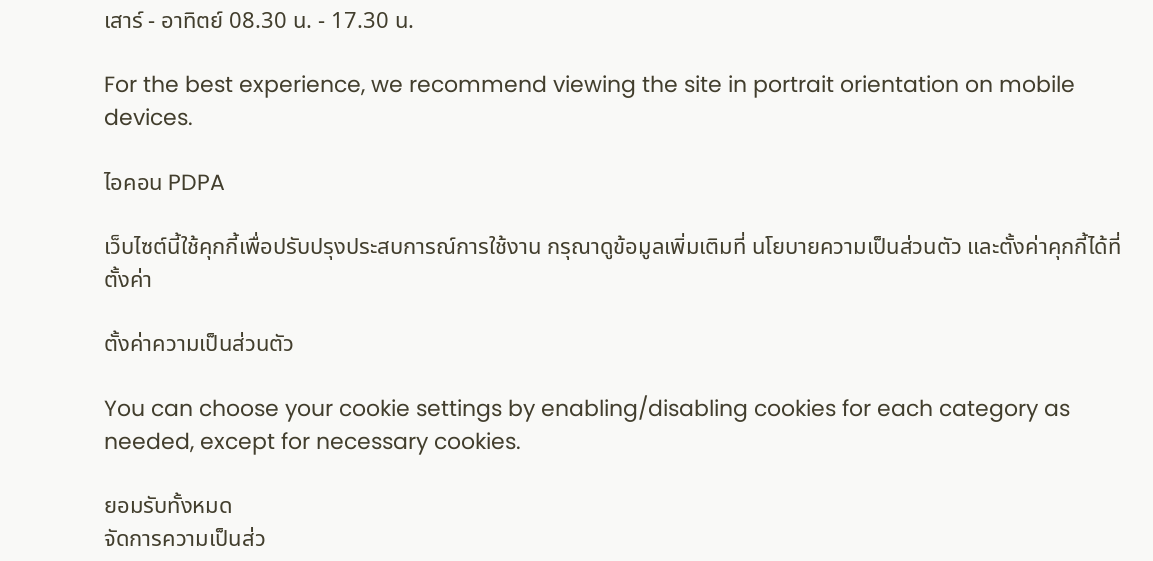เสาร์ - อาทิตย์ 08.30 น. - 17.30 น.

For the best experience, we recommend viewing the site in portrait orientation on mobile devices.

ไอคอน PDPA

เว็บไซต์นี้ใช้คุกกี้เพื่อปรับปรุงประสบการณ์การใช้งาน กรุณาดูข้อมูลเพิ่มเติมที่ นโยบายความเป็นส่วนตัว และตั้งค่าคุกกี้ได้ที่ ตั้งค่า

ตั้งค่าความเป็นส่วนตัว

You can choose your cookie settings by enabling/disabling cookies for each category as needed, except for necessary cookies.

ยอมรับทั้งหมด
จัดการความเป็นส่ว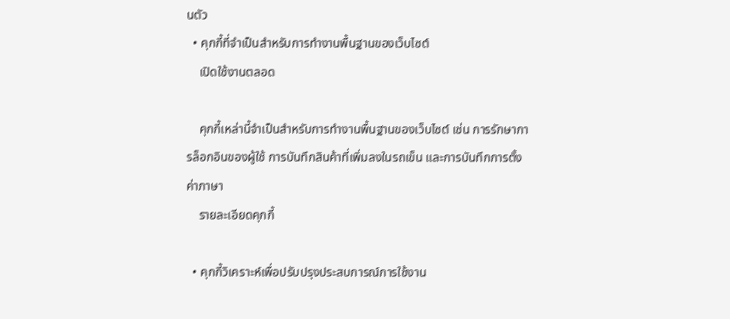นตัว
  • คุกกี้ที่จำเป็นสำหรับการทำงานพื้นฐานของเว็บไซต์
    เปิดใช้งานตลอด

    คุกกี้เหล่านี้จำเป็นสำหรับการทำงานพื้นฐานของเว็บไซต์ เช่น การรักษาการล็อกอินของผู้ใช้ การบันทึกสินค้าที่เพิ่มลงในรถเข็น และการบันทึกการตั้งค่าภาษา
    รายละเอียดคุกกี้

  • คุกกี้วิเคราะห์เพื่อปรับปรุงประสบการณ์การใช้งาน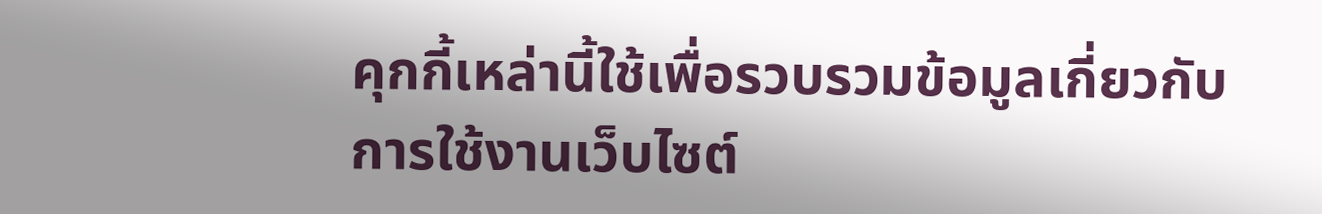คุกกี้เหล่านี้ใช้เพื่อรวบรวมข้อมูลเกี่ยวกับการใช้งานเว็บไซต์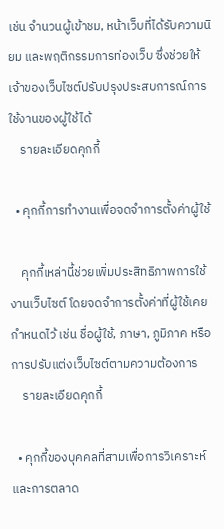เช่น จำนวนผู้เข้าชม, หน้าเว็บที่ได้รับความนิยม และพฤติกรรมการท่องเว็บ ซึ่งช่วยให้เจ้าของเว็บไซต์ปรับปรุงประสบการณ์การใช้งานของผู้ใช้ได้
    รายละเอียดคุกกี้

  • คุกกี้การทำงานเพื่อจดจำการตั้งค่าผู้ใช้

    คุกกี้เหล่านี้ช่วยเพิ่มประสิทธิภาพการใช้งานเว็บไซต์ โดยจดจำการตั้งค่าที่ผู้ใช้เคยกำหนดไว้ เช่น ชื่อผู้ใช้, ภาษา, ภูมิภาค หรือการปรับแต่งเว็บไซต์ตามความต้องการ
    รายละเอียดคุกกี้

  • คุกกี้ของบุคคลที่สามเพื่อการวิเคราะห์และการตลาด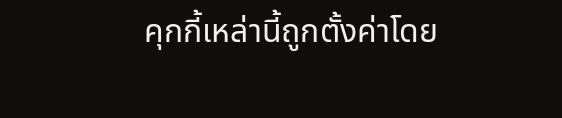คุกกี้เหล่านี้ถูกตั้งค่าโดย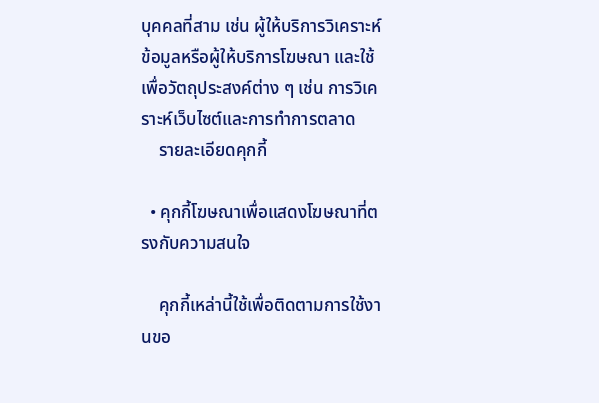บุคคลที่สาม เช่น ผู้ให้บริการวิเคราะห์ข้อมูลหรือผู้ให้บริการโฆษณา และใช้เพื่อวัตถุประสงค์ต่าง ๆ เช่น การวิเคราะห์เว็บไซต์และการทำการตลาด
    รายละเอียดคุกกี้

  • คุกกี้โฆษณาเพื่อแสดงโฆษณาที่ตรงกับความสนใจ

    คุกกี้เหล่านี้ใช้เพื่อติดตามการใช้งานขอ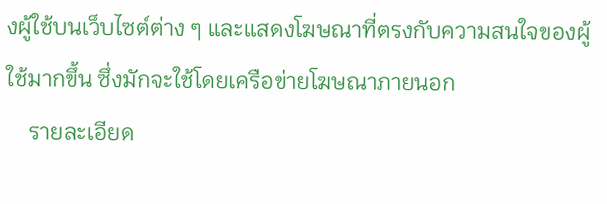งผู้ใช้บนเว็บไซต์ต่าง ๆ และแสดงโฆษณาที่ตรงกับความสนใจของผู้ใช้มากขึ้น ซึ่งมักจะใช้โดยเครือข่ายโฆษณาภายนอก
    รายละเอียด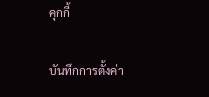คุกกี้

บันทึกการตั้งค่า